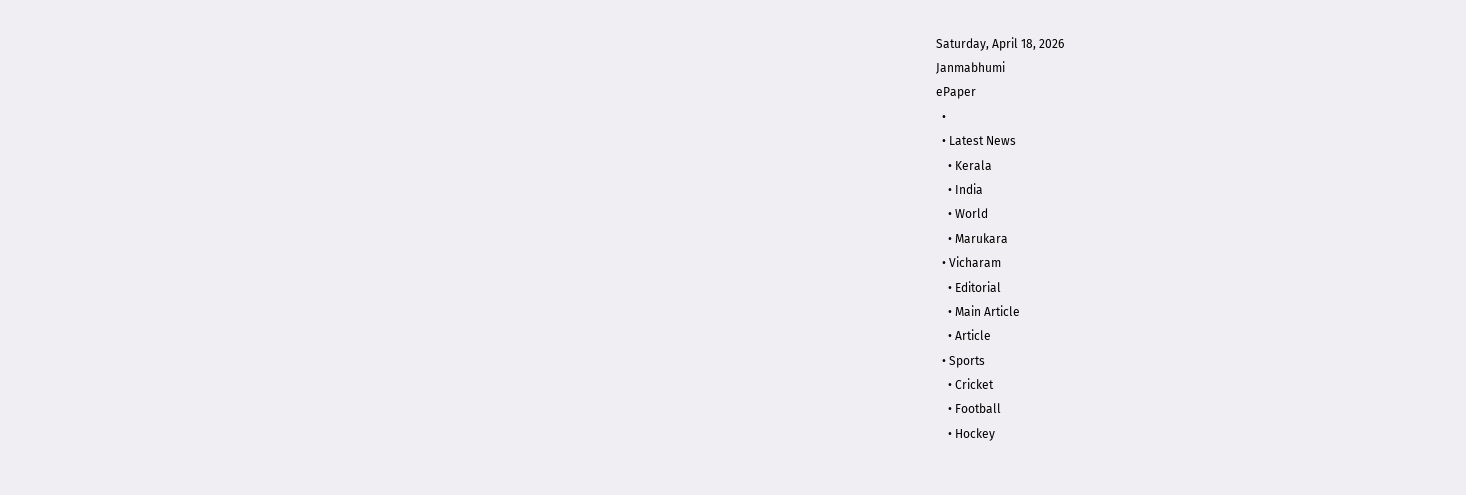Saturday, April 18, 2026
Janmabhumi
ePaper
  •
  • Latest News
    • Kerala
    • India
    • World
    • Marukara
  • Vicharam
    • Editorial
    • Main Article
    • Article
  • Sports
    • Cricket
    • Football
    • Hockey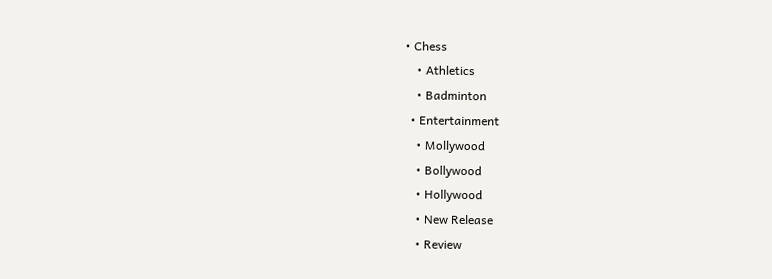• Chess
    • Athletics
    • Badminton
  • Entertainment
    • Mollywood
    • Bollywood
    • Hollywood
    • New Release
    • Review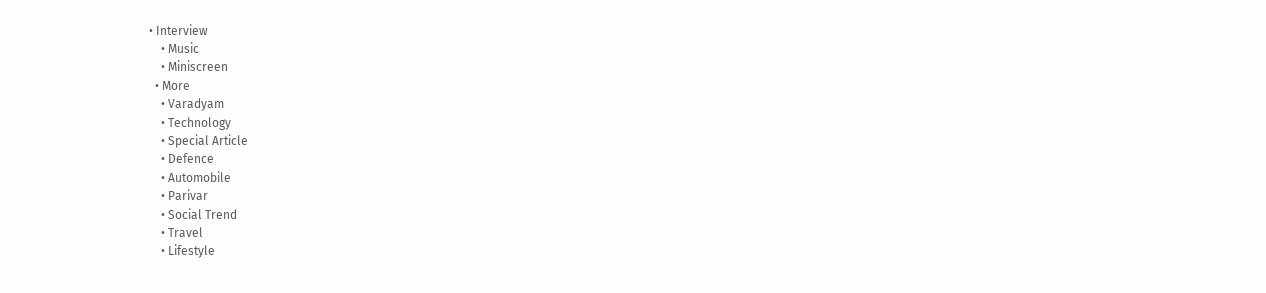• Interview
    • Music
    • Miniscreen
  • More
    • Varadyam
    • Technology
    • Special Article
    • Defence
    • Automobile
    • Parivar
    • Social Trend
    • Travel
    • Lifestyle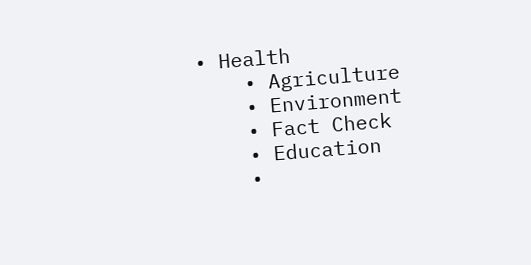• Health
    • Agriculture
    • Environment
    • Fact Check
    • Education
    •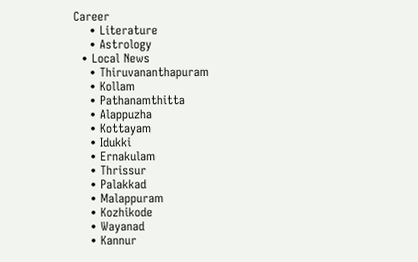Career
    • Literature
    • Astrology
  • Local News
    • Thiruvananthapuram
    • Kollam
    • Pathanamthitta
    • Alappuzha
    • Kottayam
    • Idukki
    • Ernakulam
    • Thrissur
    • Palakkad
    • Malappuram
    • Kozhikode
    • Wayanad
    • Kannur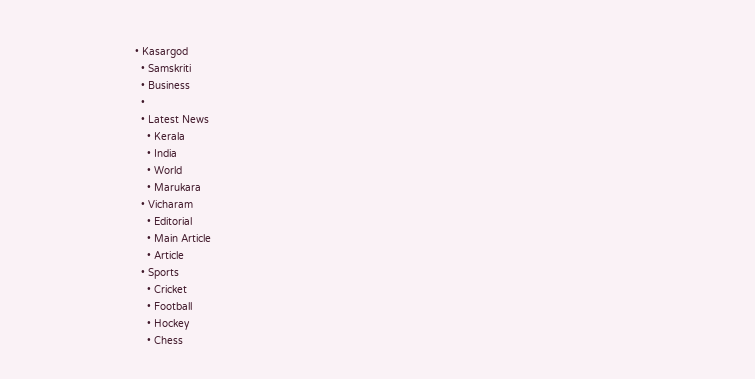• Kasargod
  • Samskriti
  • Business
  •
  • Latest News
    • Kerala
    • India
    • World
    • Marukara
  • Vicharam
    • Editorial
    • Main Article
    • Article
  • Sports
    • Cricket
    • Football
    • Hockey
    • Chess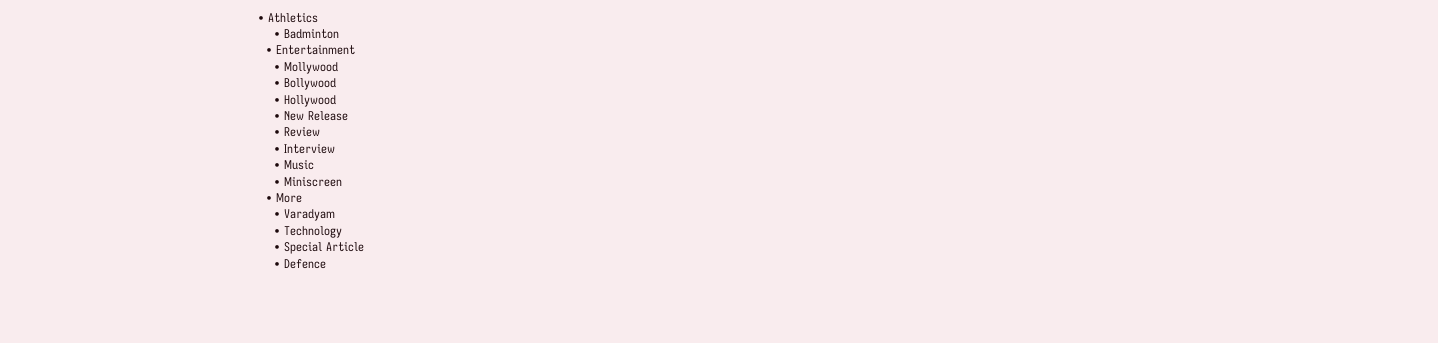• Athletics
    • Badminton
  • Entertainment
    • Mollywood
    • Bollywood
    • Hollywood
    • New Release
    • Review
    • Interview
    • Music
    • Miniscreen
  • More
    • Varadyam
    • Technology
    • Special Article
    • Defence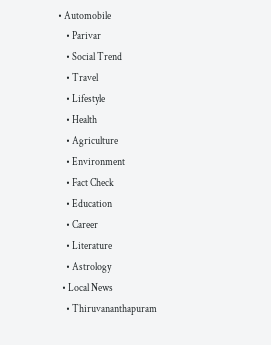• Automobile
    • Parivar
    • Social Trend
    • Travel
    • Lifestyle
    • Health
    • Agriculture
    • Environment
    • Fact Check
    • Education
    • Career
    • Literature
    • Astrology
  • Local News
    • Thiruvananthapuram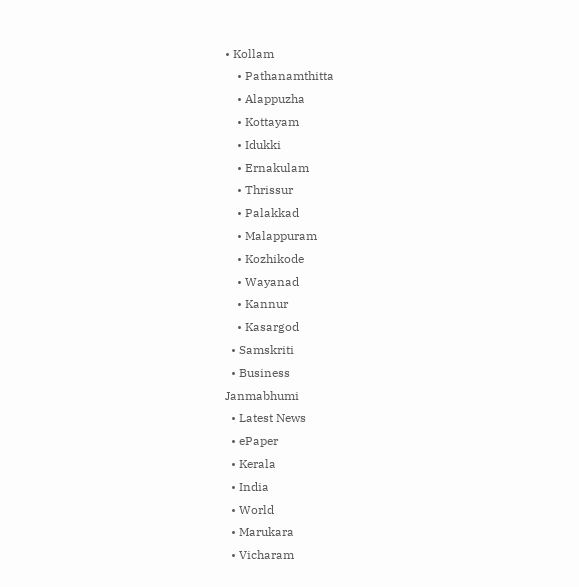• Kollam
    • Pathanamthitta
    • Alappuzha
    • Kottayam
    • Idukki
    • Ernakulam
    • Thrissur
    • Palakkad
    • Malappuram
    • Kozhikode
    • Wayanad
    • Kannur
    • Kasargod
  • Samskriti
  • Business
Janmabhumi
  • Latest News
  • ePaper
  • Kerala
  • India
  • World
  • Marukara
  • Vicharam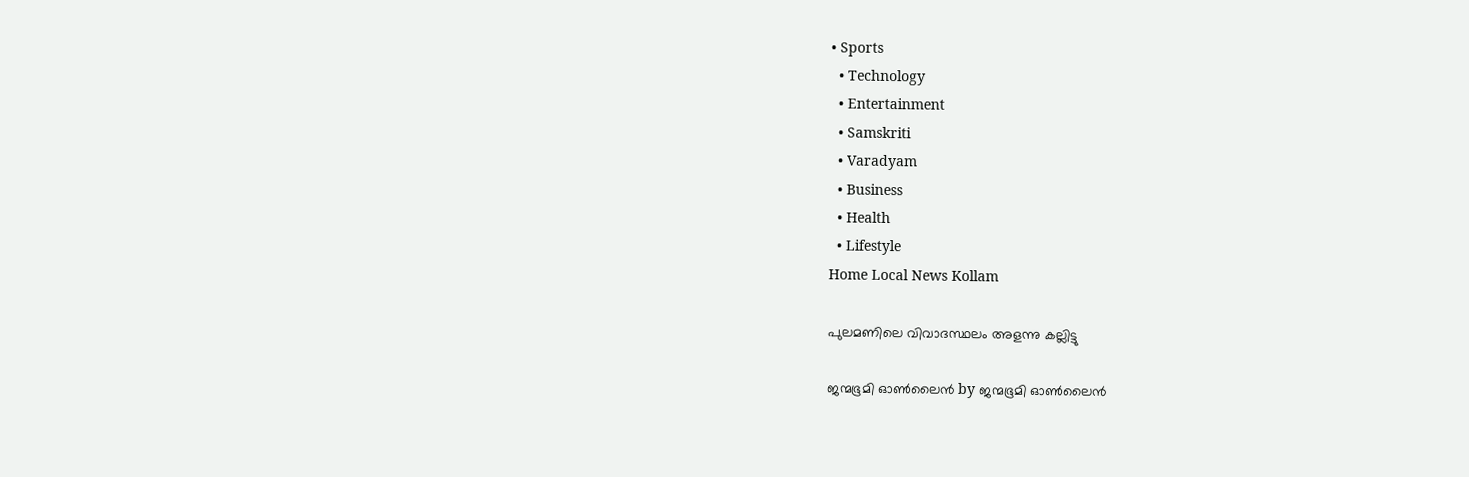• Sports
  • Technology
  • Entertainment
  • Samskriti
  • Varadyam
  • Business
  • Health
  • Lifestyle
Home Local News Kollam

പുലമണിലെ വിവാദസ്ഥലം അളന്നു കല്ലിട്ടു

ജന്മഭൂമി ഓണ്‍ലൈന്‍ by ജന്മഭൂമി ഓണ്‍ലൈന്‍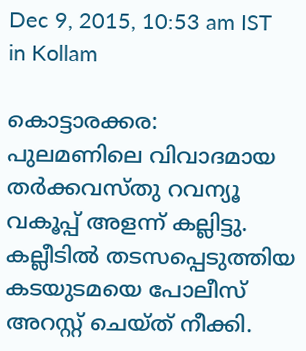Dec 9, 2015, 10:53 am IST
in Kollam

കൊട്ടാരക്കര: പുലമണിലെ വിവാദമായ തര്‍ക്കവസ്തു റവന്യൂ വകൂപ്പ് അളന്ന് കല്ലിട്ടു. കല്ലീടില്‍ തടസപ്പെടുത്തിയ കടയുടമയെ പോലീസ് അറസ്റ്റ് ചെയ്ത് നീക്കി.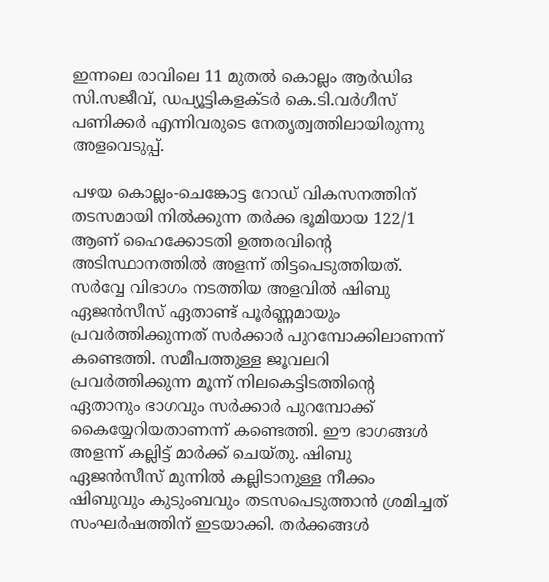ഇന്നലെ രാവിലെ 11 മുതല്‍ കൊല്ലം ആര്‍ഡിഒ സി.സജീവ്, ഡപ്യൂട്ടികളക്ടര്‍ കെ.ടി.വര്‍ഗീസ് പണിക്കര്‍ എന്നിവരുടെ നേതൃത്വത്തിലായിരുന്നു അളവെടുപ്പ്.

പഴയ കൊല്ലം-ചെങ്കോട്ട റോഡ് വികസനത്തിന് തടസമായി നില്‍ക്കുന്ന തര്‍ക്ക ഭൂമിയായ 122/1 ആണ് ഹൈക്കോടതി ഉത്തരവിന്റെ അടിസ്ഥാനത്തില്‍ അളന്ന് തിട്ടപെടുത്തിയത്. സര്‍വ്വേ വിഭാഗം നടത്തിയ അളവില്‍ ഷിബു ഏജന്‍സീസ് ഏതാണ്ട് പൂര്‍ണ്ണമായും പ്രവര്‍ത്തിക്കുന്നത് സര്‍ക്കാര്‍ പുറമ്പോക്കിലാണന്ന് കണ്ടെത്തി. സമീപത്തുള്ള ജൂവലറി പ്രവര്‍ത്തിക്കുന്ന മൂന്ന് നിലകെട്ടിടത്തിന്റെ ഏതാനും ഭാഗവും സര്‍ക്കാര്‍ പുറമ്പോക്ക് കൈയ്യേറിയതാണന്ന് കണ്ടെത്തി. ഈ ഭാഗങ്ങള്‍ അളന്ന് കല്ലിട്ട് മാര്‍ക്ക് ചെയ്തു. ഷിബു ഏജന്‍സീസ് മുന്നില്‍ കല്ലിടാനുള്ള നീക്കം ഷിബുവും കുടുംബവും തടസപെടുത്താന്‍ ശ്രമിച്ചത് സംഘര്‍ഷത്തിന് ഇടയാക്കി. തര്‍ക്കങ്ങള്‍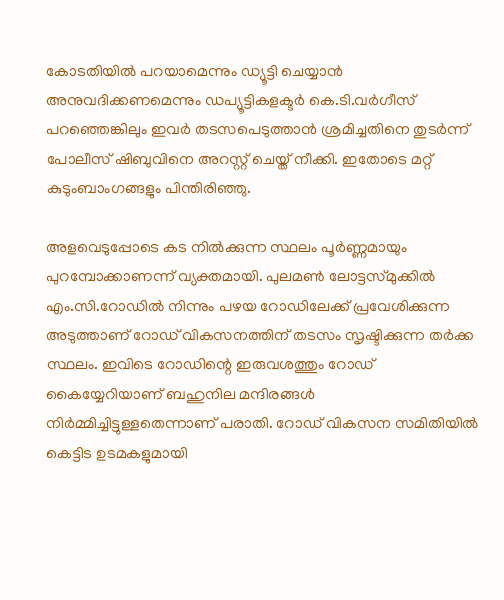കോടതിയില്‍ പറയാമെന്നും ഡ്യൂട്ടി ചെയ്യാന്‍ അനുവദിക്കണമെന്നും ഡപ്യൂട്ടികളക്ടര്‍ കെ.ടി.വര്‍ഗീസ് പറഞ്ഞെങ്കിലും ഇവര്‍ തടസപെടുത്താന്‍ ശ്രമിച്ചതിനെ തുടര്‍ന്ന് പോലീസ് ഷിബുവിനെ അറസ്റ്റ് ചെയ്ത് നീക്കി. ഇതോടെ മറ്റ് കുടുംബാംഗങ്ങളും പിന്തിരിഞ്ഞു.

അളവെടുപ്പോടെ കട നില്‍ക്കുന്ന സ്ഥലം പൂര്‍ണ്ണമായും പുറമ്പോക്കാണന്ന് വ്യക്തമായി. പുലമണ്‍ ലോട്ടസ്മുക്കില്‍ എം.സി.റോഡില്‍ നിന്നും പഴയ റോഡിലേക്ക് പ്രവേശിക്കുന്ന അടുത്താണ് റോഡ് വികസനത്തിന് തടസം സൃഷ്ടിക്കുന്ന തര്‍ക്ക സ്ഥലം. ഇവിടെ റോഡിന്റെ ഇരുവശത്തും റോഡ് കൈയ്യേറിയാണ് ബഹുനില മന്ദിരങ്ങള്‍ നിര്‍മ്മിച്ചിട്ടുള്ളതെന്നാണ് പരാതി. റോഡ് വികസന സമിതിയില്‍ കെട്ടിട ഉടമകളുമായി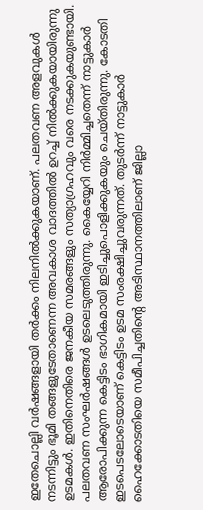ഇതേചൊല്ലി വര്‍ഷങ്ങളായി തര്‍ക്കം നിലനില്‍ക്കുകയാണ്. പലതവണ അളവുകള്‍ നടന്നിട്ടും ഭൂമി തങ്ങളുടേതാണെന്ന അവകാശ വാദത്തില്‍ ഉറച്ച് നില്‍ക്കുകയായിരുന്നു ഉടമകള്‍. ഇതിനെതിരെ ജനകീയ സമരങ്ങളും സത്യാഗ്രഹവും വരെ നടക്കുകയുണ്ടായി. പലതവണ സംഘര്‍ഷങ്ങള്‍ ഉടലെടുത്തിരുന്നു. കൈയ്യേറി നിര്‍മ്മിച്ചതെന്ന് നാട്ടുകാര്‍ ആരോപിക്കുന്ന കെട്ടിടം ഭാഗികമായി ഇടിച്ചുപൊളിക്കുകയും ചെയ്തിരുന്നു. കോടതി ഇടപെടലോടെയാണ് കെട്ടിടം ഉടമ സംരക്ഷിച്ചുവരുന്നത്. തുടര്‍ന്ന് നാട്ടുകാര്‍ ഹൈക്കോടതിയെ സമീപിച്ചതിന്റെ അടിസ്ഥാനത്തിലാണ് ജില്ലാ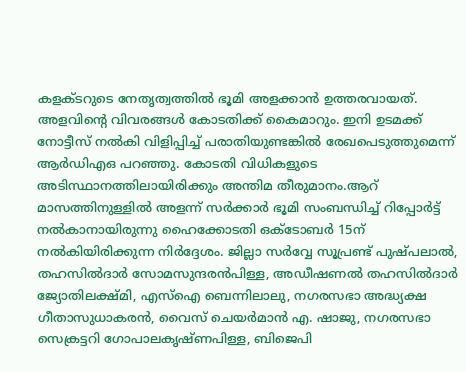കളക്ടറുടെ നേതൃത്വത്തില്‍ ഭൂമി അളക്കാന്‍ ഉത്തരവായത്. അളവിന്റെ വിവരങ്ങള്‍ കോടതിക്ക് കൈമാറും. ഇനി ഉടമക്ക് നോട്ടീസ് നല്‍കി വിളിപ്പിച്ച് പരാതിയുണ്ടങ്കില്‍ രേഖപെടുത്തുമെന്ന് ആര്‍ഡിഎഒ പറഞ്ഞു. കോടതി വിധികളുടെ അടിസ്ഥാനത്തിലായിരിക്കും അന്തിമ തീരുമാനം.ആറ് മാസത്തിനുള്ളില്‍ അളന്ന് സര്‍ക്കാര്‍ ഭൂമി സംബന്ധിച്ച് റിപ്പോര്‍ട്ട് നല്‍കാനായിരുന്നു ഹൈക്കോടതി ഒക്‌ടോബര്‍ 15ന് നല്‍കിയിരിക്കുന്ന നിര്‍ദ്ദേശം. ജില്ലാ സര്‍വ്വേ സൂപ്രണ്ട് പുഷ്പലാല്‍, തഹസില്‍ദാര്‍ സോമസുന്ദരന്‍പിള്ള, അഡീഷണല്‍ തഹസില്‍ദാര്‍ ജ്യോതിലക്ഷ്മി, എസ്‌ഐ ബെന്നിലാലു, നഗരസഭാ അദ്ധ്യക്ഷ ഗീതാസുധാകരന്‍, വൈസ് ചെയര്‍മാന്‍ എ. ഷാജു, നഗരസഭാ സെക്രട്ടറി ഗോപാലകൃഷ്ണപിള്ള, ബിജെപി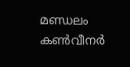മണ്ഡലം കണ്‍വീനര്‍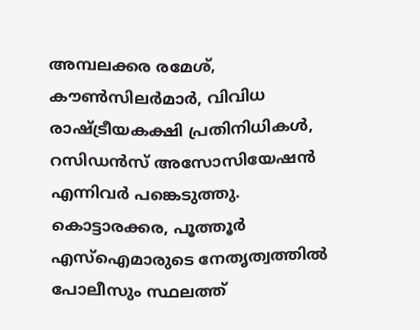അമ്പലക്കര രമേശ്, കൗണ്‍സിലര്‍മാര്‍, വിവിധ രാഷ്‌ട്രീയകക്ഷി പ്രതിനിധികള്‍, റസിഡന്‍സ് അസോസിയേഷന്‍ എന്നിവര്‍ പങ്കെടുത്തു. കൊട്ടാരക്കര, പൂത്തൂര്‍ എസ്‌ഐമാരുടെ നേതൃത്വത്തില്‍ പോലീസും സ്ഥലത്ത്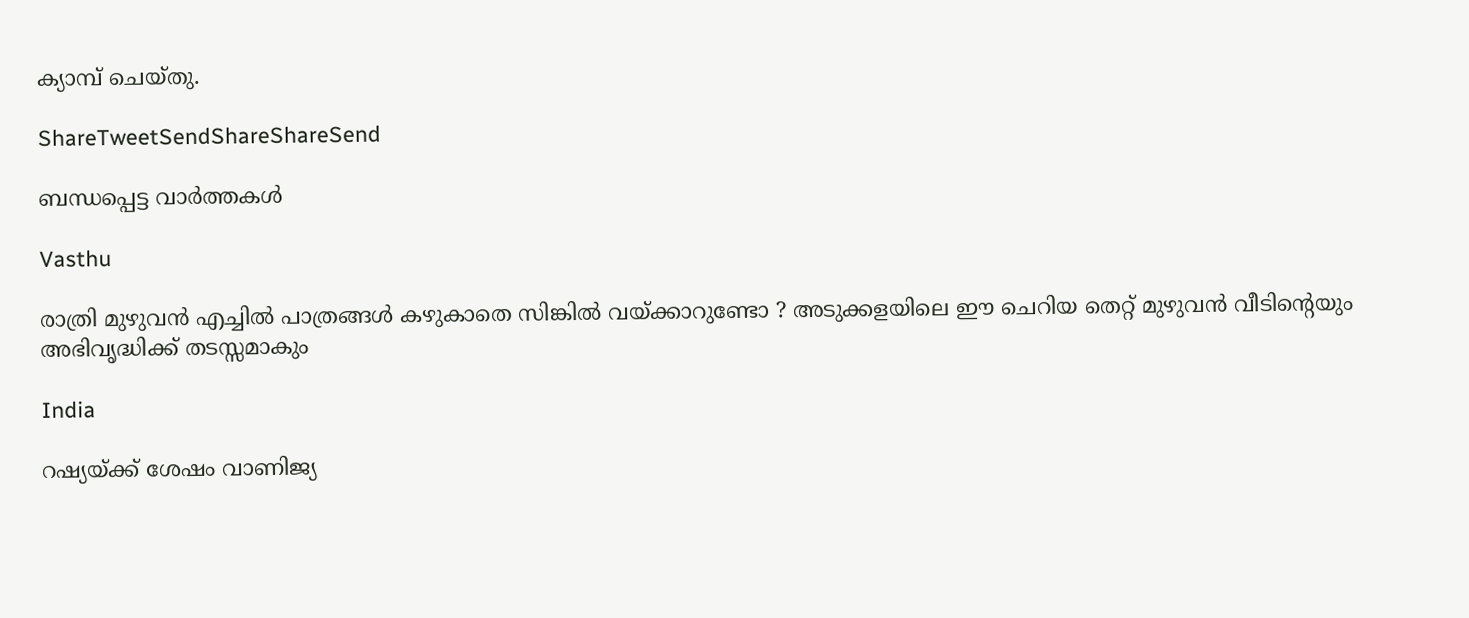ക്യാമ്പ് ചെയ്തു.

ShareTweetSendShareShareSend

ബന്ധപ്പെട്ട വാര്‍ത്തകള്‍

Vasthu

രാത്രി മുഴുവൻ എച്ചിൽ പാത്രങ്ങൾ കഴുകാതെ സിങ്കിൽ വയ്‌ക്കാറുണ്ടോ ? അടുക്കളയിലെ ഈ ചെറിയ തെറ്റ് മുഴുവൻ വീടിന്റെയും അഭിവൃദ്ധിക്ക് തടസ്സമാകും

India

റഷ്യയ്‌ക്ക് ശേഷം വാണിജ്യ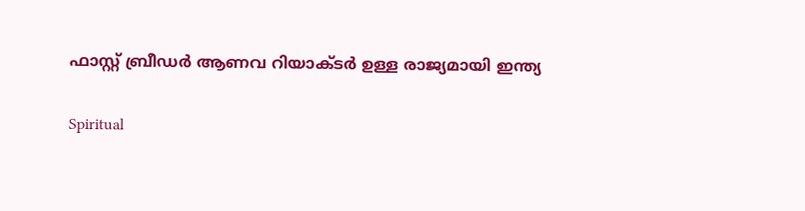ഫാസ്റ്റ് ബ്രീഡര്‍ ആണവ റിയാക്ടര്‍ ഉള്ള രാജ്യമായി ഇന്ത്യ

Spiritual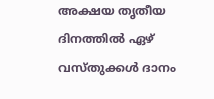അക്ഷയ തൃതീയ ദിനത്തിൽ ഏഴ് വസ്തുക്കൾ ദാനം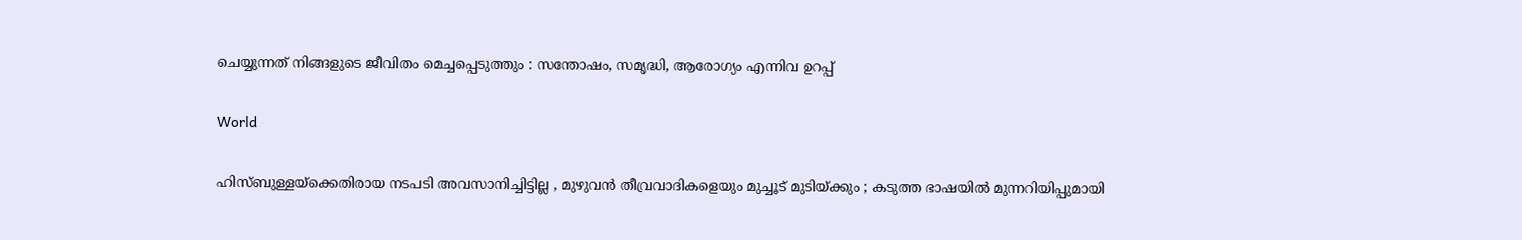ചെയ്യുന്നത് നിങ്ങളുടെ ജീവിതം മെച്ചപ്പെടുത്തും : സന്തോഷം, സമൃദ്ധി, ആരോഗ്യം എന്നിവ ഉറപ്പ്

World

ഹിസ്ബുള്ളയ്‌ക്കെതിരായ നടപടി അവസാനിച്ചിട്ടില്ല , മുഴുവൻ തീവ്രവാദികളെയും മുച്ചൂട് മുടിയ്‌ക്കും ; കടുത്ത ഭാഷയിൽ മുന്നറിയിപ്പുമായി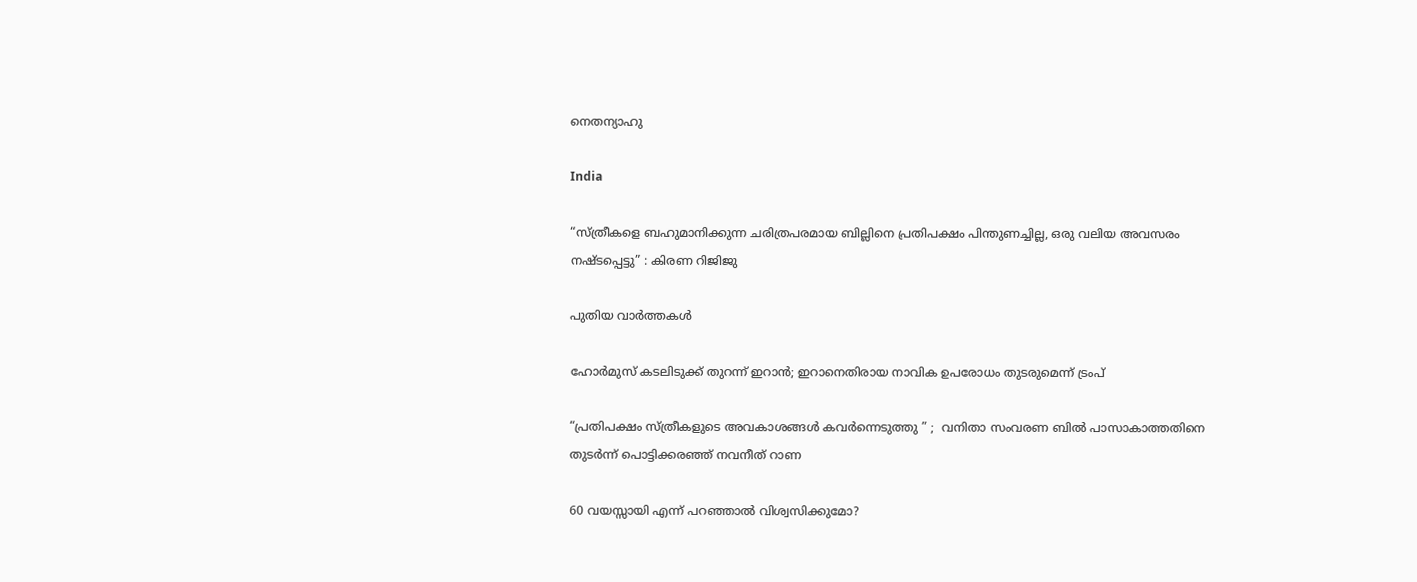നെതന്യാഹു

India

“സ്ത്രീകളെ ബഹുമാനിക്കുന്ന ചരിത്രപരമായ ബില്ലിനെ പ്രതിപക്ഷം പിന്തുണച്ചില്ല, ഒരു വലിയ അവസരം നഷ്ടപ്പെട്ടു” : കിരണ റിജിജു

പുതിയ വാര്‍ത്തകള്‍

ഹോര്‍മുസ് കടലിടുക്ക് തുറന്ന് ഇറാന്‍; ഇറാനെതിരായ നാവിക ഉപരോധം തുടരുമെന്ന് ട്രംപ്

“പ്രതിപക്ഷം സ്ത്രീകളുടെ അവകാശങ്ങൾ കവർന്നെടുത്തു ” ;  വനിതാ സംവരണ ബിൽ പാസാകാത്തതിനെ തുടർന്ന് പൊട്ടിക്കരഞ്ഞ് നവനീത് റാണ

60 വയസ്സായി എന്ന് പറഞ്ഞാൽ വിശ്വസിക്കുമോ?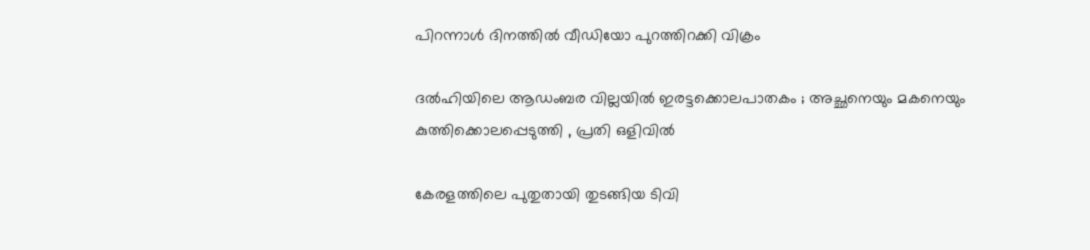പിറന്നാൾ ദിനത്തിൽ വീഡിയോ പുറത്തിറക്കി വിക്രം

ദൽഹിയിലെ ആഡംബര വില്ലയിൽ ഇരട്ടക്കൊലപാതകം ; അച്ഛനെയും മകനെയും കുത്തിക്കൊലപ്പെടുത്തി , പ്രതി ഒളിവിൽ

കേരളത്തിലെ പുതുതായി തുടങ്ങിയ ടിവി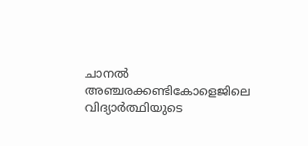ചാനല്‍ അഞ്ചരക്കണ്ടികോളെജിലെ വിദ്യാര്‍ത്ഥിയുടെ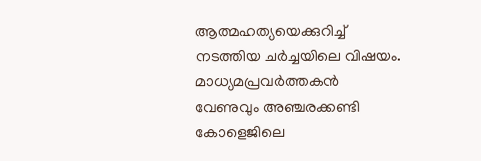ആത്മഹത്യയെക്കുറിച്ച് നടത്തിയ ചര്‍ച്ചയിലെ വിഷയം. മാധ്യമപ്രവര്‍ത്തകന്‍ വേണുവും അഞ്ചരക്കണ്ടി കോളെജിലെ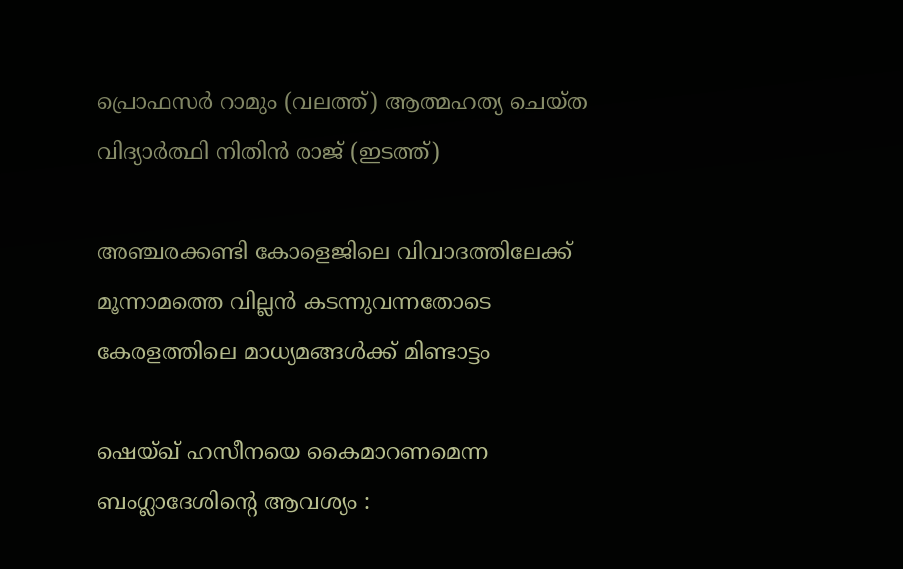പ്രൊഫസര്‍ റാമും (വലത്ത്) ആത്മഹത്യ ചെയ്ത വിദ്യാര്‍ത്ഥി നിതിന്‍ രാജ് (ഇടത്ത്)

അഞ്ചരക്കണ്ടി കോളെജിലെ വിവാദത്തിലേക്ക് മൂന്നാമത്തെ വില്ലന്‍ കടന്നുവന്നതോടെ കേരളത്തിലെ മാധ്യമങ്ങള്‍ക്ക് മിണ്ടാട്ടം

ഷെയ്ഖ് ഹസീനയെ കൈമാറണമെന്ന ബംഗ്ലാദേശിന്റെ ആവശ്യം :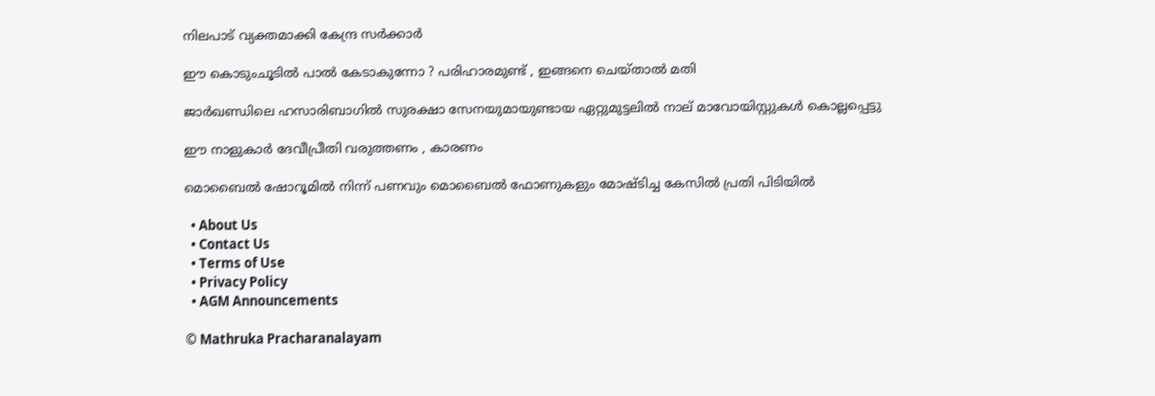നിലപാട് വ്യക്തമാക്കി കേന്ദ്ര സർക്കാർ

ഈ കൊടുംചൂടിൽ പാൽ കേടാകുന്നോ ? പരിഹാരമുണ്ട് , ഇങ്ങനെ ചെയ്താൽ മതി

ജാർഖണ്ഡിലെ ഹസാരിബാഗിൽ സുരക്ഷാ സേനയുമായുണ്ടായ ഏറ്റുമുട്ടലിൽ നാല് മാവോയിസ്റ്റുകൾ കൊല്ലപ്പെട്ടു

ഈ നാളുകാർ ദേവീപ്രീതി വരുത്തണം , കാരണം

മൊബൈൽ ഷോറൂമിൽ നിന്ന് പണവും മൊബൈൽ ഫോണുകളും മോഷ്ടിച്ച കേസിൽ പ്രതി പിടിയിൽ

  • About Us
  • Contact Us
  • Terms of Use
  • Privacy Policy
  • AGM Announcements

© Mathruka Pracharanalayam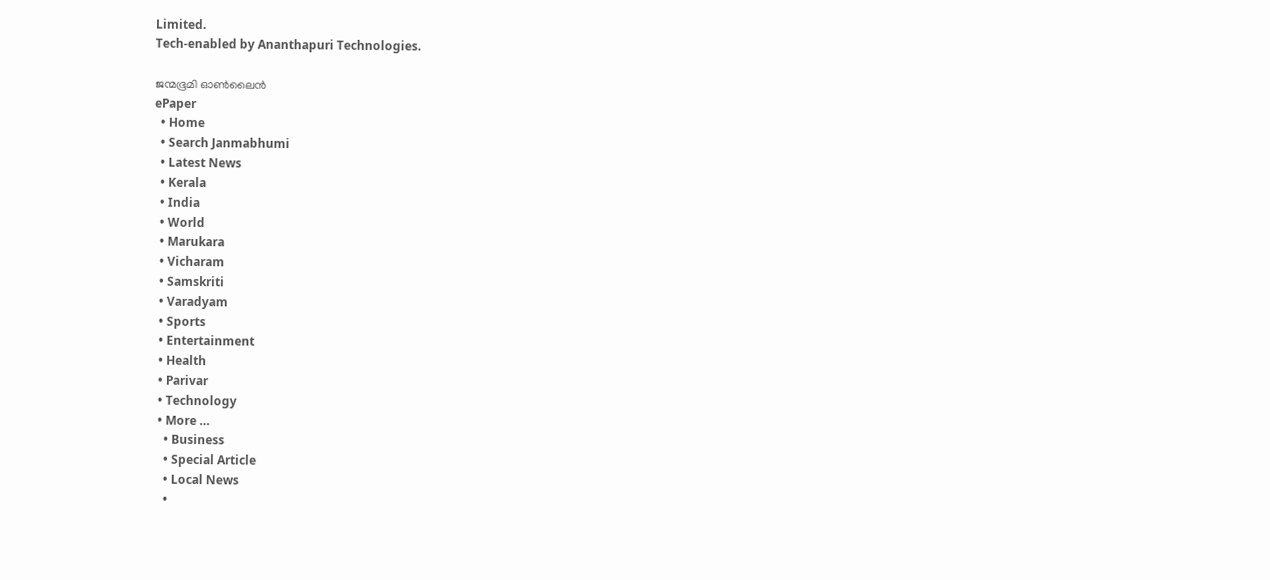Limited.
Tech-enabled by Ananthapuri Technologies.

ജന്മഭൂമി ഓണ്‍ലൈന്‍
ePaper
  • Home
  • Search Janmabhumi
  • Latest News
  • Kerala
  • India
  • World
  • Marukara
  • Vicharam
  • Samskriti
  • Varadyam
  • Sports
  • Entertainment
  • Health
  • Parivar
  • Technology
  • More …
    • Business
    • Special Article
    • Local News
    •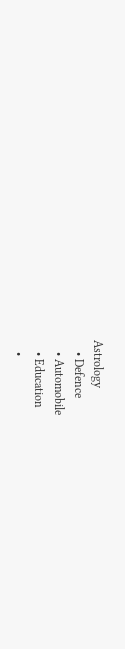Astrology
    • Defence
    • Automobile
    • Education
    •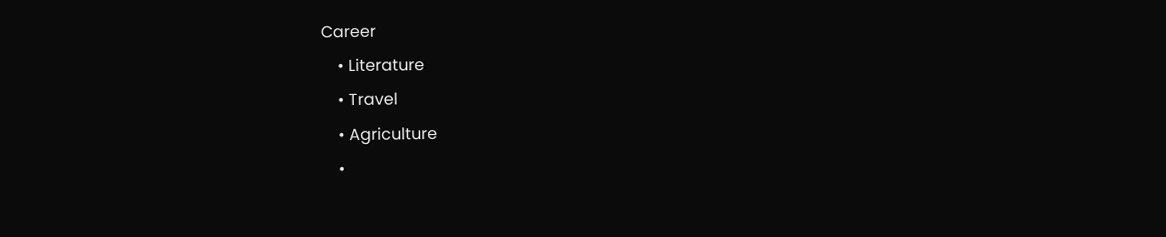Career
    • Literature
    • Travel
    • Agriculture
    •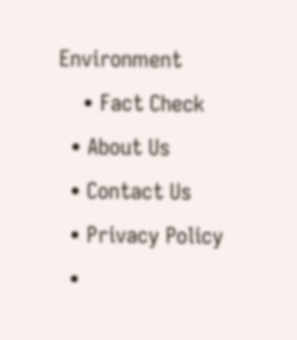Environment
    • Fact Check
  • About Us
  • Contact Us
  • Privacy Policy
  •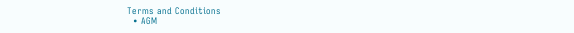Terms and Conditions
  • AGM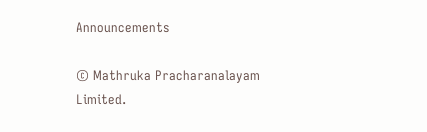Announcements

© Mathruka Pracharanalayam Limited.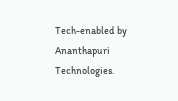Tech-enabled by Ananthapuri Technologies.